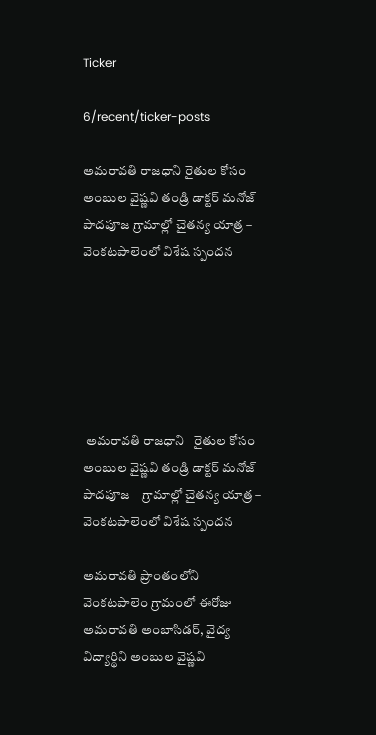Ticker

6/recent/ticker-posts

అమరావతి రాజధాని రైతుల కోసం అంబుల వైష్ణవి తండ్రి డాక్టర్ మనోజ్ పాదపూజ గ్రామాల్లో చైతన్య యాత్ర – వెంకటపాలెంలో విశేష స్పందన






 అమరావతి రాజధాని   రైతుల కోసం అంబుల వైష్ణవి తండ్రి డాక్టర్ మనోజ్ పాదపూజ    గ్రామాల్లో చైతన్య యాత్ర – వెంకటపాలెంలో విశేష స్పందన

అమరావతి ప్రాంతంలోని వెంకటపాలెం గ్రామంలో ఈరోజు అమరావతి అంబాసిడర్, వైద్య విద్యార్థిని అంబుల వైష్ణవి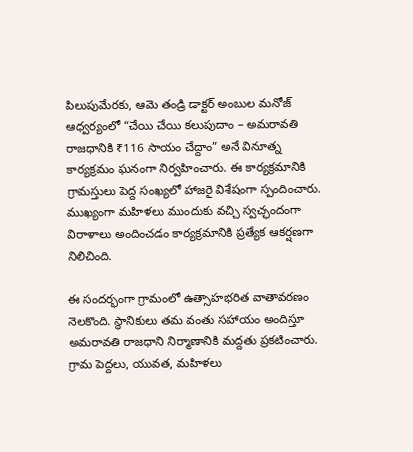పిలుపుమేరకు, ఆమె తండ్రి డాక్టర్ అంబుల మనోజ్ ఆధ్వర్యంలో “చేయి చేయి కలుపుదాం – అమరావతి రాజధానికి ₹116 సాయం చేద్దాం” అనే వినూత్న కార్యక్రమం ఘనంగా నిర్వహించారు. ఈ కార్యక్రమానికి గ్రామస్తులు పెద్ద సంఖ్యలో హాజరై విశేషంగా స్పందించారు. ముఖ్యంగా మహిళలు ముందుకు వచ్చి స్వచ్ఛందంగా విరాళాలు అందించడం కార్యక్రమానికి ప్రత్యేక ఆకర్షణగా నిలిచింది.

ఈ సందర్భంగా గ్రామంలో ఉత్సాహభరిత వాతావరణం నెలకొంది. స్థానికులు తమ వంతు సహాయం అందిస్తూ అమరావతి రాజధాని నిర్మాణానికి మద్దతు ప్రకటించారు. గ్రామ పెద్దలు, యువత, మహిళలు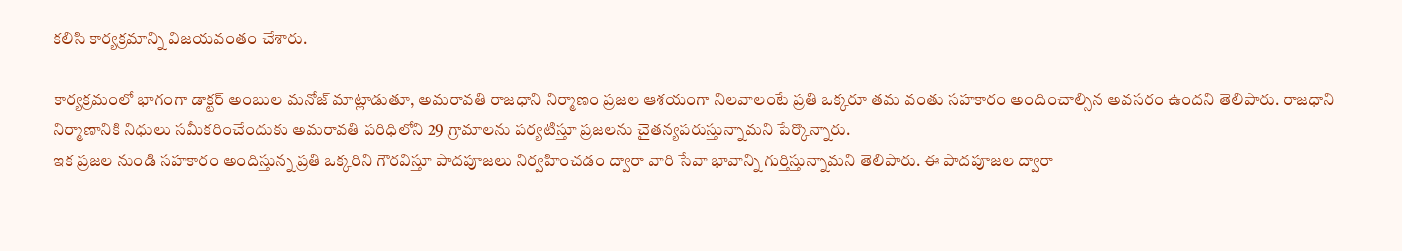కలిసి కార్యక్రమాన్ని విజయవంతం చేశారు.

కార్యక్రమంలో భాగంగా డాక్టర్ అంబుల మనోజ్ మాట్లాడుతూ, అమరావతి రాజధాని నిర్మాణం ప్రజల ఆశయంగా నిలవాలంటే ప్రతి ఒక్కరూ తమ వంతు సహకారం అందించాల్సిన అవసరం ఉందని తెలిపారు. రాజధాని నిర్మాణానికి నిధులు సమీకరించేందుకు అమరావతి పరిధిలోని 29 గ్రామాలను పర్యటిస్తూ ప్రజలను చైతన్యపరుస్తున్నామని పేర్కొన్నారు.
ఇక ప్రజల నుండి సహకారం అందిస్తున్న ప్రతి ఒక్కరిని గౌరవిస్తూ పాదపూజలు నిర్వహించడం ద్వారా వారి సేవా భావాన్ని గుర్తిస్తున్నామని తెలిపారు. ఈ పాదపూజల ద్వారా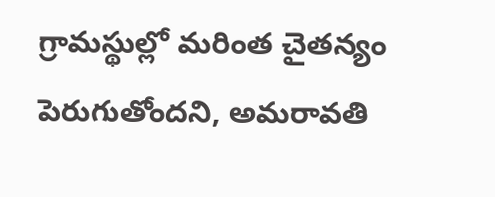గ్రామస్థుల్లో మరింత చైతన్యం పెరుగుతోందని, అమరావతి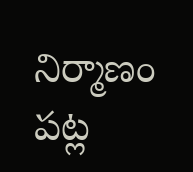నిర్మాణం పట్ల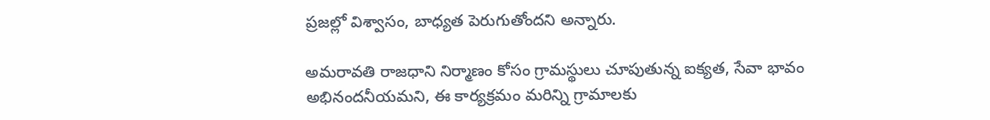ప్రజల్లో విశ్వాసం, బాధ్యత పెరుగుతోందని అన్నారు.

అమరావతి రాజధాని నిర్మాణం కోసం గ్రామస్థులు చూపుతున్న ఐక్యత, సేవా భావం అభినందనీయమని, ఈ కార్యక్రమం మరిన్ని గ్రామాలకు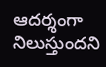ఆదర్శంగా నిలుస్తుందని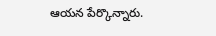ఆయన పేర్కొన్నారు.